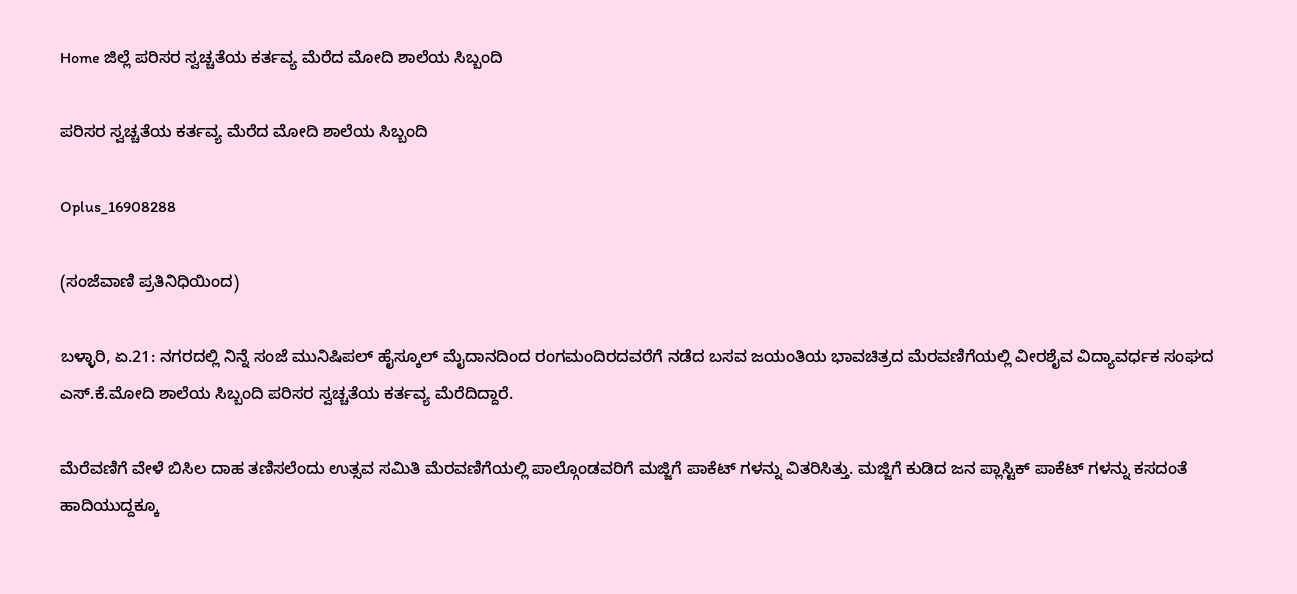Home ಜಿಲ್ಲೆ ಪರಿಸರ ಸ್ವಚ್ಚತೆಯ ಕರ್ತವ್ಯ ಮೆರೆದ ಮೋದಿ ಶಾಲೆಯ ಸಿಬ್ಬಂದಿ

ಪರಿಸರ ಸ್ವಚ್ಚತೆಯ ಕರ್ತವ್ಯ ಮೆರೆದ ಮೋದಿ ಶಾಲೆಯ ಸಿಬ್ಬಂದಿ

Oplus_16908288

(ಸಂಜೆವಾಣಿ ಪ್ರತಿನಿಧಿಯಿಂದ)

ಬಳ್ಳಾರಿ, ಏ.21: ನಗರದಲ್ಲಿ ನಿನ್ನೆ ಸಂಜೆ ಮುನಿಷಿಪಲ್ ಹೈಸ್ಕೂಲ್ ಮೈದಾನದಿಂದ ರಂಗಮಂದಿರದವರೆಗೆ ನಡೆದ ಬಸವ ಜಯಂತಿಯ ಭಾವಚಿತ್ರದ ಮೆರವಣಿಗೆಯಲ್ಲಿ ವೀರಶೈವ ವಿದ್ಯಾವರ್ಧಕ ಸಂಘದ ಎಸ್.ಕೆ.ಮೋದಿ ಶಾಲೆಯ ಸಿಬ್ಬಂದಿ ಪರಿಸರ ಸ್ವಚ್ಚತೆಯ ಕರ್ತವ್ಯ ಮೆರೆದಿದ್ದಾರೆ.

ಮೆರೆವಣಿಗೆ ವೇಳೆ ಬಿಸಿಲ ದಾಹ ತಣಿಸಲೆಂದು ಉತ್ಸವ ಸಮಿತಿ ಮೆರವಣಿಗೆಯಲ್ಲಿ ಪಾಲ್ಗೊಂಡವರಿಗೆ ಮಜ್ಜಿಗೆ ಪಾಕೆಟ್ ಗಳನ್ನು ವಿತರಿಸಿತ್ತು. ಮಜ್ಜಿಗೆ ಕುಡಿದ ಜನ ಪ್ಲಾಸ್ಟಿಕ್ ಪಾಕೆಟ್ ಗಳನ್ನು ಕಸದಂತೆ ಹಾದಿಯುದ್ದಕ್ಕೂ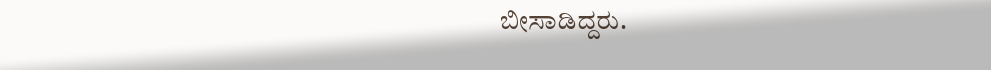ಬೀಸಾಡಿದ್ದರು.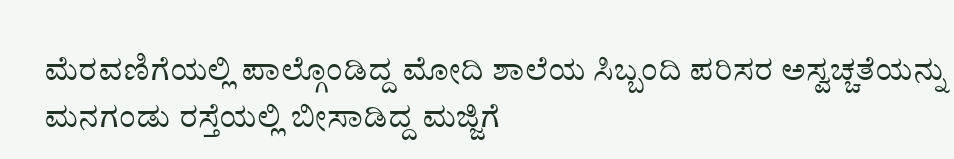ಮೆರವಣಿಗೆಯಲ್ಲಿ ಪಾಲ್ಗೊಂಡಿದ್ದ ಮೋದಿ ಶಾಲೆಯ ಸಿಬ್ಬಂದಿ ಪರಿಸರ ಅಸ್ವಚ್ಚತೆಯನ್ನು ಮನಗಂಡು ರಸ್ತೆಯಲ್ಲಿ ಬೀಸಾಡಿದ್ದ ಮಜ್ಜಿಗೆ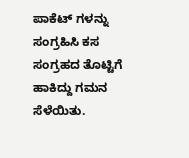ಪಾಕೆಟ್ ಗಳನ್ನು ಸಂಗ್ರಹಿಸಿ ಕಸ ಸಂಗ್ರಹದ ತೊಟ್ಟಿಗೆ ಹಾಕಿದ್ದು ಗಮನ ಸೆಳೆಯಿತು.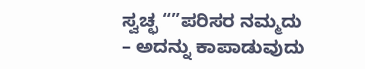ಸ್ವಚ್ಛ “”ಪರಿಸರ ನಮ್ಮದು – ಅದನ್ನು ಕಾಪಾಡುವುದು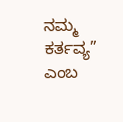ನಮ್ಮ ಕರ್ತವ್ಯ” ಎಂಬ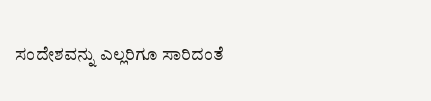ಸಂದೇಶವನ್ನು ಎಲ್ಲರಿಗೂ ಸಾರಿದಂತೆ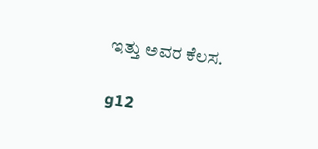ಇತ್ತು ಅವರ ಕೆಲಸ.

g12